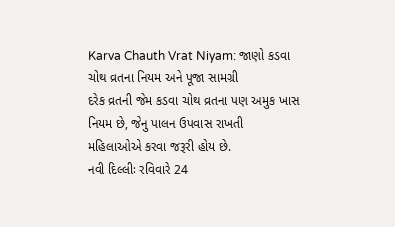Karva Chauth Vrat Niyam: જાણો કડવા ચોથ વ્રતના નિયમ અને પૂજા સામગ્રી
દરેક વ્રતની જેમ કડવા ચોથ વ્રતના પણ અમુક ખાસ નિયમ છે, જેનુ પાલન ઉપવાસ રાખતી મહિલાઓએ કરવા જરૂરી હોય છે.
નવી દિલ્લીઃ રવિવારે 24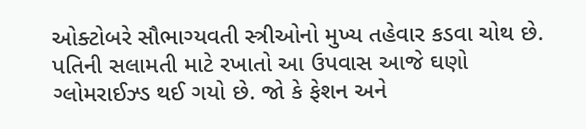ઓક્ટોબરે સૌભાગ્યવતી સ્ત્રીઓનો મુખ્ય તહેવાર કડવા ચોથ છે. પતિની સલામતી માટે રખાતો આ ઉપવાસ આજે ઘણો ગ્લોમરાઈઝ્ડ થઈ ગયો છે. જો કે ફેશન અને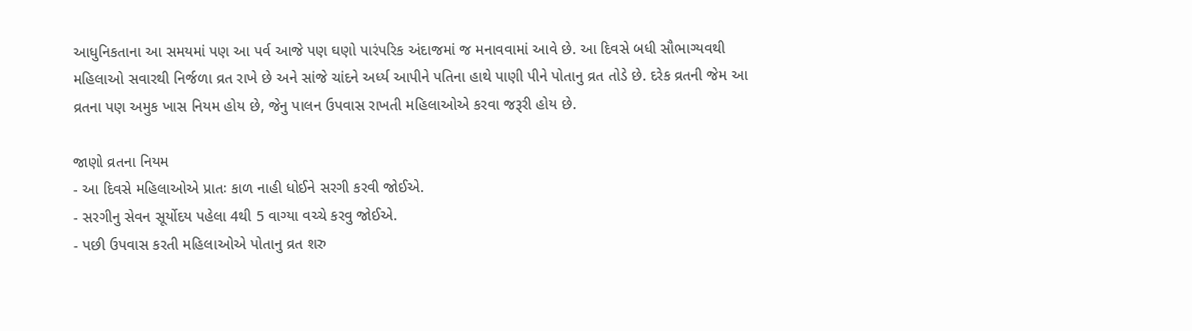આધુનિકતાના આ સમયમાં પણ આ પર્વ આજે પણ ઘણો પારંપરિક અંદાજમાં જ મનાવવામાં આવે છે. આ દિવસે બધી સૌભાગ્યવથી મહિલાઓ સવારથી નિર્જળા વ્રત રાખે છે અને સાંજે ચાંદને અર્ધ્ય આપીને પતિના હાથે પાણી પીને પોતાનુ વ્રત તોડે છે. દરેક વ્રતની જેમ આ વ્રતના પણ અમુક ખાસ નિયમ હોય છે, જેનુ પાલન ઉપવાસ રાખતી મહિલાઓએ કરવા જરૂરી હોય છે.

જાણો વ્રતના નિયમ
- આ દિવસે મહિલાઓએ પ્રાતઃ કાળ નાહી ધોઈને સરગી કરવી જોઈએ.
- સરગીનુ સેવન સૂર્યોદય પહેલા 4થી 5 વાગ્યા વચ્ચે કરવુ જોઈએ.
- પછી ઉપવાસ કરતી મહિલાઓએ પોતાનુ વ્રત શરુ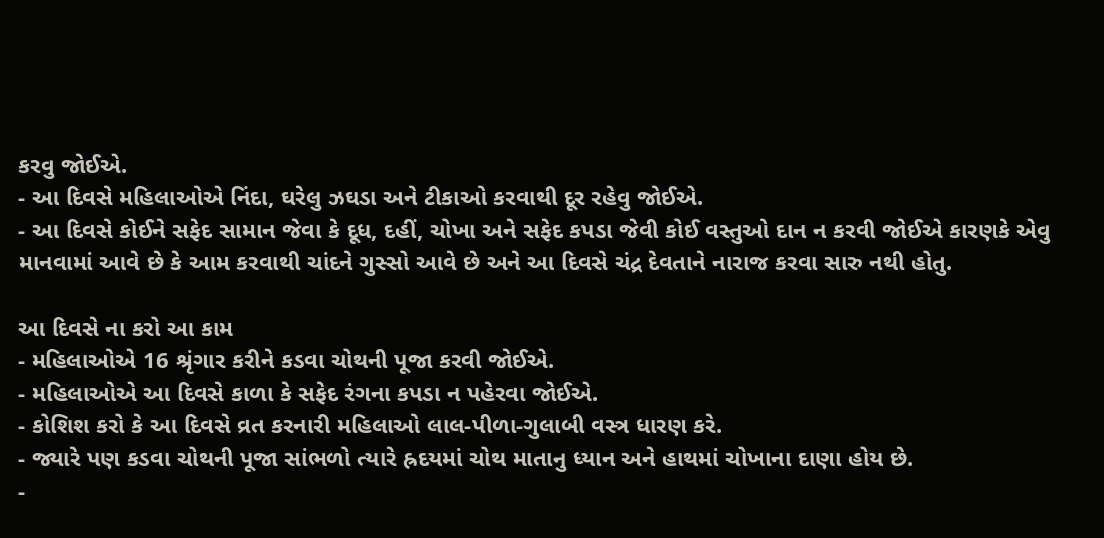કરવુ જોઈએ.
- આ દિવસે મહિલાઓએ નિંદા, ઘરેલુ ઝઘડા અને ટીકાઓ કરવાથી દૂર રહેવુ જોઈએ.
- આ દિવસે કોઈને સફેદ સામાન જેવા કે દૂધ, દહીં, ચોખા અને સફેદ કપડા જેવી કોઈ વસ્તુઓ દાન ન કરવી જોઈએ કારણકે એવુ માનવામાં આવે છે કે આમ કરવાથી ચાંદને ગુસ્સો આવે છે અને આ દિવસે ચંદ્ર દેવતાને નારાજ કરવા સારુ નથી હોતુ.

આ દિવસે ના કરો આ કામ
- મહિલાઓએ 16 શ્રૃંગાર કરીને કડવા ચોથની પૂજા કરવી જોઈએ.
- મહિલાઓએ આ દિવસે કાળા કે સફેદ રંગના કપડા ન પહેરવા જોઈએ.
- કોશિશ કરો કે આ દિવસે વ્રત કરનારી મહિલાઓ લાલ-પીળા-ગુલાબી વસ્ત્ર ધારણ કરે.
- જ્યારે પણ કડવા ચોથની પૂજા સાંભળો ત્યારે હ્રદયમાં ચોથ માતાનુ ધ્યાન અને હાથમાં ચોખાના દાણા હોય છે.
-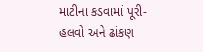માટીના કડવામાં પૂરી-હલવો અને ઢાંકણ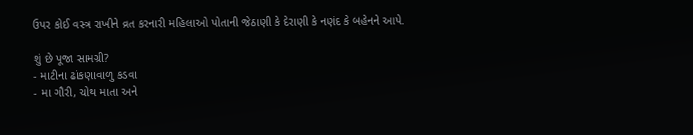ઉપર કોઈ વસ્ત્ર રાખીને વ્રત કરનારી મહિલાઓ પોતાની જેઠાણી કે દેરાણી કે નણંદ કે બહેનને આપે.

શું છે પૂજા સામગ્રી?
- માટીના ઢાંકણાવાળુ કડવા
- મા ગૌરી, ચોથ માતા અને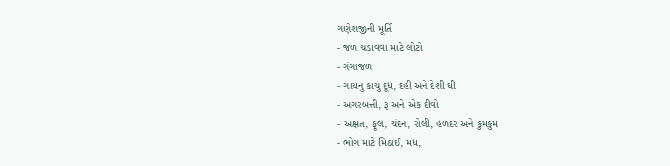ગણેશજીની મૂર્તિ
- જળ ચડાવવા માટે લોટો
- ગંગાજળ
- ગાયનુ કાચુ દૂધ, દહી અને દેશી ઘી
- અગરબત્તી, રૂ અને એક દીવો
- અક્ષત, ફૂલ, ચંદન, રોલી, હળદર અને કુમકુમ
- ભોગ માટે મિઠાઈ, મધ,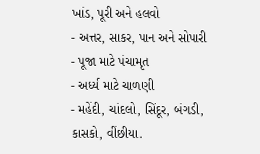ખાંડ, પૂરી અને હલવો
- અત્તર, સાકર, પાન અને સોપારી
- પૂજા માટે પંચામૃત
- અર્ધ્ય માટે ચાળણી
- મહેંદી, ચાંદલો, સિંદૂર, બંગડી, કાસકો, વીંછીયા.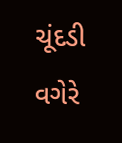ચૂંદડી વગેરે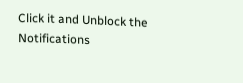Click it and Unblock the Notifications